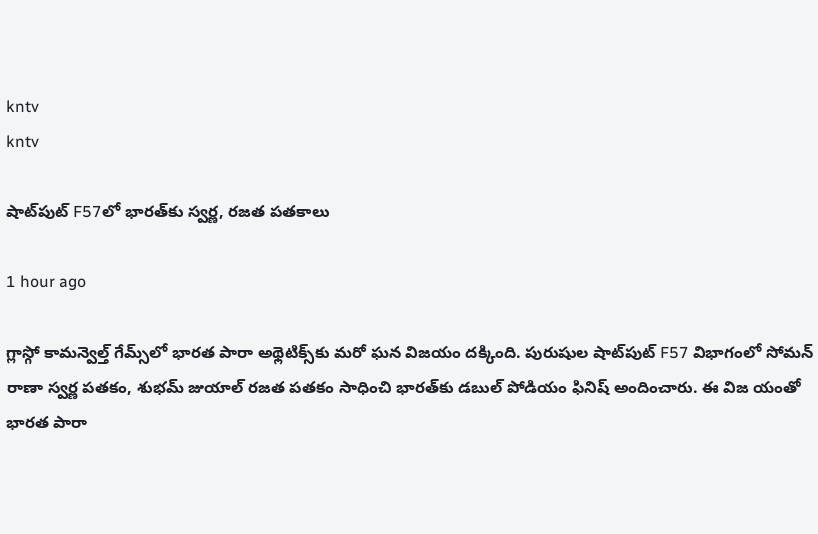kntv
kntv

షాట్‌పుట్ F57లో భారత్‌కు స్వర్ణ, రజత పతకాలు

1 hour ago

గ్లాస్గో కామన్వెల్త్ గేమ్స్‌లో భారత పారా అథ్లెటిక్స్‌కు మరో ఘన విజయం దక్కింది. పురుషుల షాట్‌పుట్ F57 విభాగంలో సోమన్ రాణా స్వర్ణ పతకం, శుభమ్ జుయాల్ రజత పతకం సాధించి భారత్‌కు డబుల్ పోడియం ఫినిష్ అందించారు. ఈ విజ యంతో భారత పారా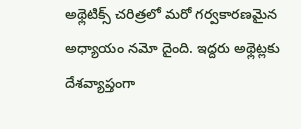అథ్లెటిక్స్ చరిత్రలో మరో గర్వకారణమైన అధ్యాయం నమో దైంది. ఇద్దరు అథ్లెట్లకు దేశవ్యాప్తంగా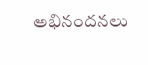అభినందనలు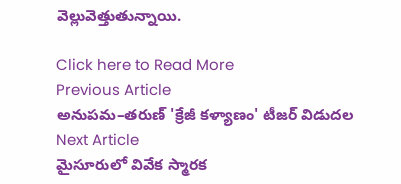వెల్లువెత్తుతున్నాయి.

Click here to Read More
Previous Article
అనుపమ–తరుణ్ 'క్రేజీ కళ్యాణం' టీజర్ విడుదల
Next Article
మైసూరులో వివేక స్మారక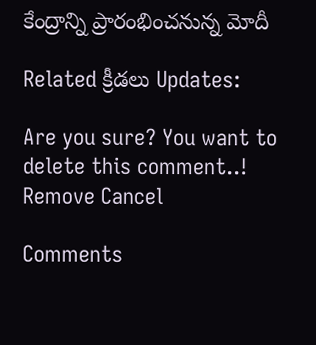కేంద్రాన్ని ప్రారంభించనున్న మోదీ

Related క్రీడలు Updates:

Are you sure? You want to delete this comment..! Remove Cancel

Comments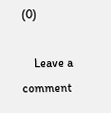(0)

    Leave a comment